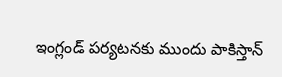ఇంగ్లండ్ పర్యటనకు ముందు పాకిస్తాన్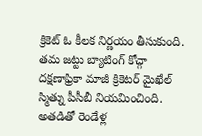క్రికెట్ ఓ కీలక నిర్ణయం తీసుకుంది. తమ జట్టు బ్యాటింగ్ కోచ్గా దక్షణాఫ్రికా మాజీ క్రికెటర్ మైఖేల్ స్మిత్ను పీసీబీ నియమించింది. అతడితో రెండేళ్ల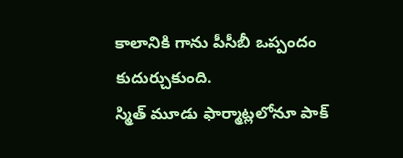కాలానికి గాను పీసీబీ ఒప్పందం కుదుర్చుకుంది.
స్మిత్ మూడు ఫార్మాట్లలోనూ పాక్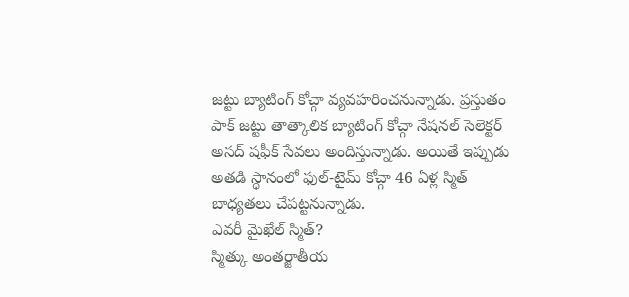జట్టు బ్యాటింగ్ కోచ్గా వ్యవహరించనున్నాడు. ప్రస్తుతం పాక్ జట్టు తాత్కాలిక బ్యాటింగ్ కోచ్గా నేషనల్ సెలెక్టర్ అసద్ షఫీక్ సేవలు అందిస్తున్నాడు. అయితే ఇప్పుడు అతడి స్ధానంలో ఫుల్-టైమ్ కోచ్గా 46 ఏళ్ల స్మిత్ బాధ్యతలు చేపట్టనున్నాడు.
ఎవరీ మైఖేల్ స్మిత్?
స్మిత్కు అంతర్జాతీయ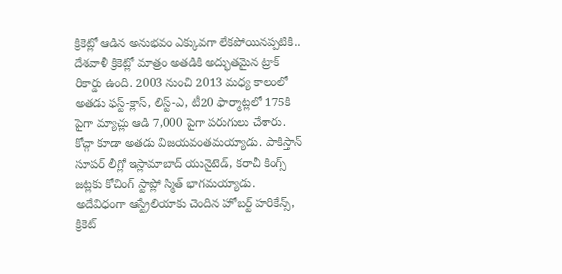క్రికెట్లో ఆడిన అనుభవం ఎక్కువగా లేకపోయినప్పటికి.. దేశవాళీ క్రికెట్లో మాత్రం అతడికి అద్భుతమైన ట్రాక్ రికార్డు ఉంది. 2003 నుంచి 2013 మధ్య కాలంలో అతడు ఫస్ట్-క్లాస్, లిస్ట్-ఎ, టీ20 ఫార్మాట్లలో 175కి పైగా మ్యాచ్లు ఆడి 7,000 పైగా పరుగులు చేశారు.
కోచ్గా కూడా అతడు విజయవంతమయ్యాడు. పాకిస్తాన్ సూపర్ లీగ్లో ఇస్లామాబాద్ యునైటెడ్, కరాచీ కింగ్స్ జట్లకు కోచింగ్ స్టాప్లో స్మిత్ భాగమయ్యాడు. అదేవిధంగా ఆస్ట్రేలియాకు చెందిన హోబర్ట్ హరికేన్స్, క్రికెట్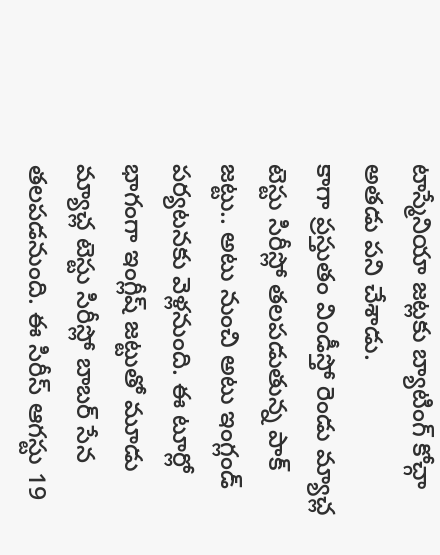టాస్మేనియా జట్లకు బ్యాటింగ్ కోచ్గా అతడు పని చేశాడు.
కాగా ప్రస్తుతం విండీస్తో రెండు మ్యాచ్ల టెస్టు సిరీస్లో తలపడుతున్న పాక్ జట్టు.. అటు నుంచి అటు ఇంగ్లండ్ పర్యటనకు వెళ్లనుంది. ఈ టూర్లో భాగంగా ఇంగ్లీష్ జట్టుతో మూడు మ్యాచ్ల టెస్టు సిరీస్లో బాబర్ సేన తలపడనుంది. ఈ సిరీస్ ఆగస్టు 19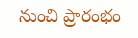నుంచి ప్రారంభం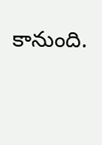కానుంది.